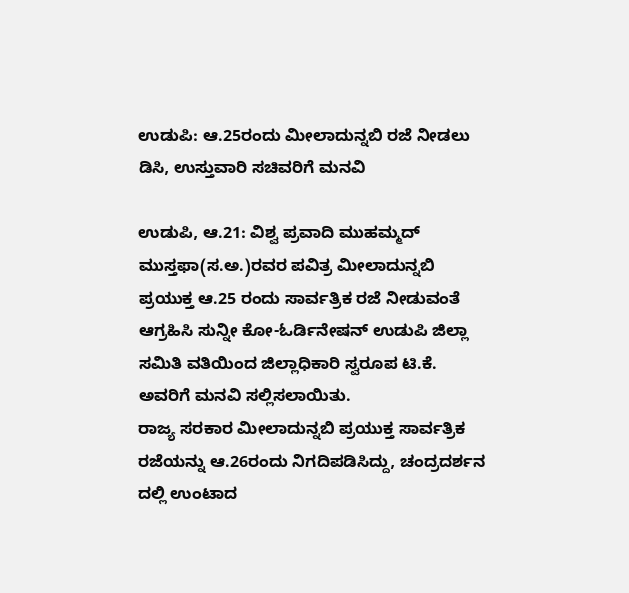ಉಡುಪಿ: ಆ.25ರಂದು ಮೀಲಾದುನ್ನಬಿ ರಜೆ ನೀಡಲು ಡಿಸಿ, ಉಸ್ತುವಾರಿ ಸಚಿವರಿಗೆ ಮನವಿ

ಉಡುಪಿ, ಆ.21: ವಿಶ್ವ ಪ್ರವಾದಿ ಮುಹಮ್ಮದ್ ಮುಸ್ತಫಾ(ಸ.ಅ.)ರವರ ಪವಿತ್ರ ಮೀಲಾದುನ್ನಬಿ ಪ್ರಯುಕ್ತ ಆ.25 ರಂದು ಸಾರ್ವತ್ರಿಕ ರಜೆ ನೀಡುವಂತೆ ಆಗ್ರಹಿಸಿ ಸುನ್ನೀ ಕೋ-ಓರ್ಡಿನೇಷನ್ ಉಡುಪಿ ಜಿಲ್ಲಾ ಸಮಿತಿ ವತಿಯಿಂದ ಜಿಲ್ಲಾಧಿಕಾರಿ ಸ್ವರೂಪ ಟಿ.ಕೆ. ಅವರಿಗೆ ಮನವಿ ಸಲ್ಲಿಸಲಾಯಿತು.
ರಾಜ್ಯ ಸರಕಾರ ಮೀಲಾದುನ್ನಬಿ ಪ್ರಯುಕ್ತ ಸಾರ್ವತ್ರಿಕ ರಜೆಯನ್ನು ಆ.26ರಂದು ನಿಗದಿಪಡಿಸಿದ್ದು, ಚಂದ್ರದರ್ಶನ ದಲ್ಲಿ ಉಂಟಾದ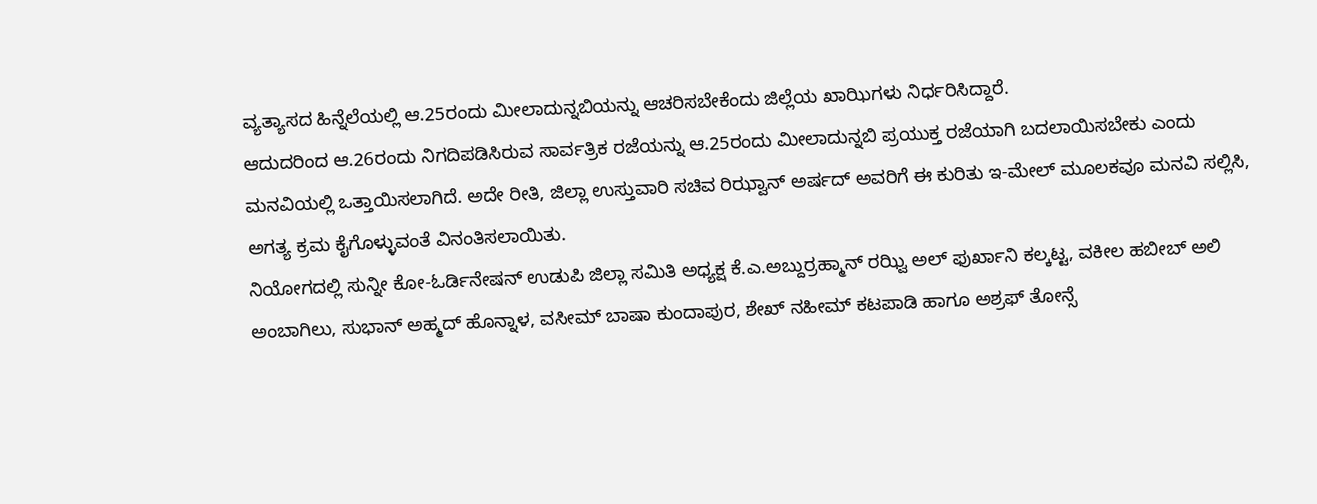ವ್ಯತ್ಯಾಸದ ಹಿನ್ನೆಲೆಯಲ್ಲಿ ಆ.25ರಂದು ಮೀಲಾದುನ್ನಬಿಯನ್ನು ಆಚರಿಸಬೇಕೆಂದು ಜಿಲ್ಲೆಯ ಖಾಝಿಗಳು ನಿರ್ಧರಿಸಿದ್ದಾರೆ.
ಆದುದರಿಂದ ಆ.26ರಂದು ನಿಗದಿಪಡಿಸಿರುವ ಸಾರ್ವತ್ರಿಕ ರಜೆಯನ್ನು ಆ.25ರಂದು ಮೀಲಾದುನ್ನಬಿ ಪ್ರಯುಕ್ತ ರಜೆಯಾಗಿ ಬದಲಾಯಿಸಬೇಕು ಎಂದು ಮನವಿಯಲ್ಲಿ ಒತ್ತಾಯಿಸಲಾಗಿದೆ. ಅದೇ ರೀತಿ, ಜಿಲ್ಲಾ ಉಸ್ತುವಾರಿ ಸಚಿವ ರಿಝ್ವಾನ್ ಅರ್ಷದ್ ಅವರಿಗೆ ಈ ಕುರಿತು ಇ-ಮೇಲ್ ಮೂಲಕವೂ ಮನವಿ ಸಲ್ಲಿಸಿ, ಅಗತ್ಯ ಕ್ರಮ ಕೈಗೊಳ್ಳುವಂತೆ ವಿನಂತಿಸಲಾಯಿತು.
ನಿಯೋಗದಲ್ಲಿ ಸುನ್ನೀ ಕೋ-ಓರ್ಡಿನೇಷನ್ ಉಡುಪಿ ಜಿಲ್ಲಾ ಸಮಿತಿ ಅಧ್ಯಕ್ಷ ಕೆ.ಎ.ಅಬ್ದುರ್ರಹ್ಮಾನ್ ರಝ್ವಿ ಅಲ್ ಫುರ್ಖಾನಿ ಕಲ್ಕಟ್ಟ, ವಕೀಲ ಹಬೀಬ್ ಅಲಿ ಅಂಬಾಗಿಲು, ಸುಭಾನ್ ಅಹ್ಮದ್ ಹೊನ್ನಾಳ, ವಸೀಮ್ ಬಾಷಾ ಕುಂದಾಪುರ, ಶೇಖ್ ನಹೀಮ್ ಕಟಪಾಡಿ ಹಾಗೂ ಅಶ್ರಫ್ ತೋನ್ಸೆ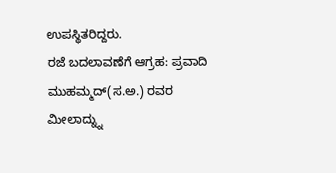ಉಪಸ್ಥಿತರಿದ್ದರು.
ರಜೆ ಬದಲಾವಣೆಗೆ ಆಗ್ರಹ: ಪ್ರವಾದಿ ಮುಹಮ್ಮದ್(ಸ.ಅ.) ರವರ ಮೀಲಾದ್ನ್ನು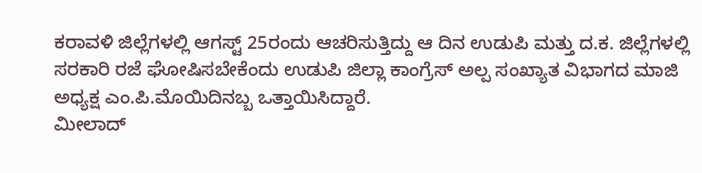ಕರಾವಳಿ ಜಿಲ್ಲೆಗಳಲ್ಲಿ ಆಗಸ್ಟ್ 25ರಂದು ಆಚರಿಸುತ್ತಿದ್ದು ಆ ದಿನ ಉಡುಪಿ ಮತ್ತು ದ.ಕ. ಜಿಲ್ಲೆಗಳಲ್ಲಿ ಸರಕಾರಿ ರಜೆ ಘೋಷಿಸಬೇಕೆಂದು ಉಡುಪಿ ಜಿಲ್ಲಾ ಕಾಂಗ್ರೆಸ್ ಅಲ್ಪ ಸಂಖ್ಯಾತ ವಿಭಾಗದ ಮಾಜಿ ಅಧ್ಯಕ್ಷ ಎಂ.ಪಿ.ಮೊಯಿದಿನಬ್ಬ ಒತ್ತಾಯಿಸಿದ್ದಾರೆ.
ಮೀಲಾದ್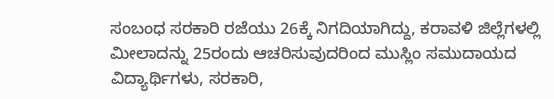ಸಂಬಂಧ ಸರಕಾರಿ ರಜೆಯು 26ಕ್ಕೆ ನಿಗದಿಯಾಗಿದ್ದು, ಕರಾವಳಿ ಜಿಲ್ಲೆಗಳಲ್ಲಿ ಮೀಲಾದನ್ನು 25ರಂದು ಆಚರಿಸುವುದರಿಂದ ಮುಸ್ಲಿಂ ಸಮುದಾಯದ ವಿದ್ಯಾರ್ಥಿಗಳು, ಸರಕಾರಿ,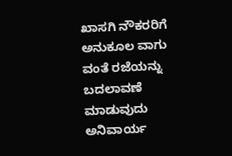ಖಾಸಗಿ ನೌಕರರಿಗೆ ಅನುಕೂಲ ವಾಗು ವಂತೆ ರಜೆಯನ್ನು ಬದಲಾವಣೆ ಮಾಡುವುದು ಅನಿವಾರ್ಯ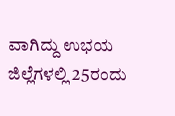ವಾಗಿದ್ದು ಉಭಯ ಜಿಲ್ಲೆಗಳಲ್ಲಿ 25ರಂದು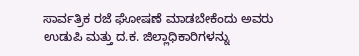ಸಾರ್ವತ್ರಿಕ ರಜೆ ಘೋಷಣೆ ಮಾಡಬೇಕೆಂದು ಅವರು ಉಡುಪಿ ಮತ್ತು ದ.ಕ. ಜಿಲ್ಲಾಧಿಕಾರಿಗಳನ್ನು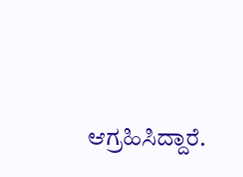ಆಗ್ರಹಿಸಿದ್ದಾರೆ.